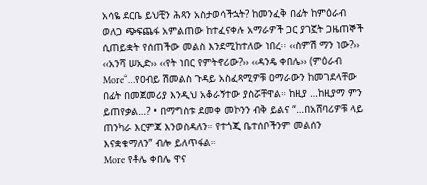አሳዬ ደርቤ ይህቺን ሕጻን አስታወሳችኋት? ከመንፈቅ በፊት ከምዕራብ ወለጋ ጭፍጨፋ አምልጠው ከተፈናቀሉ አማራዎች ጋር ያገኟት ጋዜጠኞች ሲጠይቋት የሰጠችው መልስ እንደሚከተለው ነበረ፡፡ ‹‹ስምሽ ማን ነው?›› ‹‹አንሻ ሠኢድ›› ‹‹የት ነበር የምትኖሪው?›› ‹‹ዳንዴ ቀበሌ›› (ምዕራብ
More“…የዐብይ ሽመልስ ጉዳይ አስፈጻሚዎቹ ዐማራውን ከመገደላቸው በፊት በመጀመሪያ እንዲህ አቆራኝተው ያስሯቸዋል። ከዚያ …ከዚያማ ምን ይጠየቃል…? • በማግስቱ ደመቀ መኮንን ብቅ ይልና “…በአሸባሪዎቹ ላይ ጠንካራ እርምጃ እንወስዳለን። የተጎጂ ቤተሰቦችንም መልሰን እናቋቁማለን” ብሎ ይለጥፋል።
More የቶሌ ቀበሌ ዋና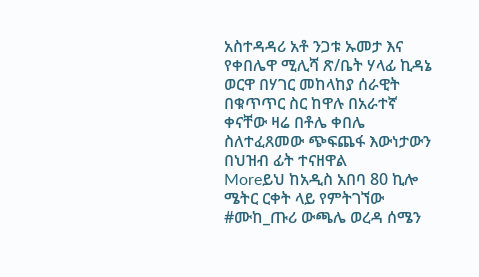አስተዳዳሪ አቶ ንጋቱ ኡመታ እና የቀበሌዋ ሚሊሻ ጽ/ቤት ሃላፊ ኪዳኔ ወርዋ በሃገር መከላከያ ሰራዊት በቁጥጥር ስር ከዋሉ በአራተኛ ቀናቸው ዛሬ በቶሌ ቀበሌ ስለተፈጸመው ጭፍጨፋ እውነታውን በህዝብ ፊት ተናዘዋል
Moreይህ ከአዲስ አበባ 80 ኪሎ ሜትር ርቀት ላይ የምትገኘው #ሙከ_ጡሪ ውጫሌ ወረዳ ሰሜን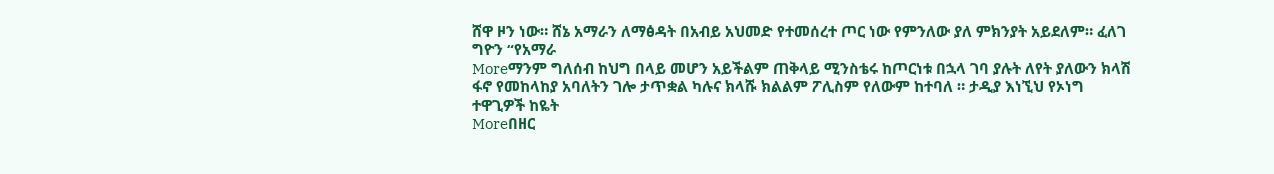ሸዋ ዞን ነው። ሸኔ አማራን ለማፅዳት በአብይ አህመድ የተመሰረተ ጦር ነው የምንለው ያለ ምክንያት አይደለም። ፈለገ ግዮን “የአማራ
Moreማንም ግለሰብ ከህግ በላይ መሆን አይችልም ጠቅላይ ሚንስቴሩ ከጦርነቱ በኋላ ገባ ያሉት ለየት ያለውን ክላሽ ፋኖ የመከላከያ አባለትን ገሎ ታጥቋል ካሉና ክላሹ ክልልም ፖሊስም የለውም ከተባለ ። ታዲያ እነኚህ የኦነግ ተዋጊዎች ከዬት
Moreበዘር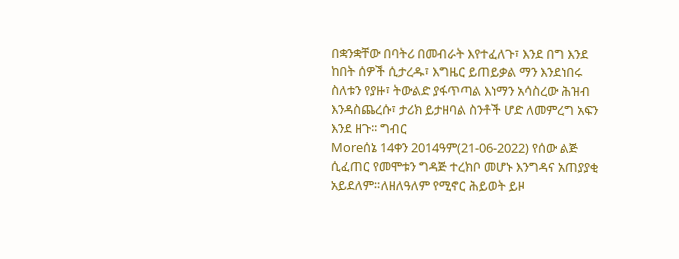በቋንቋቸው በባትሪ በመብራት እየተፈለጉ፣ እንደ በግ እንደ ከበት ሰዎች ሲታረዱ፣ እግዜር ይጠይቃል ማን እንደነበሩ ስለቱን የያዙ፣ ትውልድ ያፋጥጣል እነማን አሳስረው ሕዝብ እንዳስጨረሱ፣ ታሪክ ይታዘባል ስንቶች ሆድ ለመምረግ አፍን እንደ ዘጉ፡፡ ግብር
Moreሰኔ 14ቀን 2014ዓም(21-06-2022) የሰው ልጅ ሲፈጠር የመሞቱን ግዳጅ ተረክቦ መሆኑ እንግዳና አጠያያቂ አይደለም።ለዘለዓለም የሚኖር ሕይወት ይዞ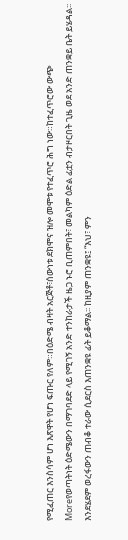የሚፈጠር እንስሳም ሆነ እጽዋት የሆነ ፍጡር የለም።በዕድሜ ብዛት አርጅቶ፣ሰውነቱ ደክሞና ዝሎ መሞቱ የተፈጥሮ ሕግ ነው።ከተፈጥሮው ውጭ
Moreየወጣትነት ዕድሜውን በማገባደድ ላይ የሚገኝ አንድ ተንከራታች ዜጋ ኑሮ ቢጠምበት፣ መልካም ዕድል ፊቷን ብታዞርበት ጊዜ ወደ አንድ ጠንቋይ ቤት ይሄዳል፡፡ እንደሄደም ወረፋውን ጠብቆ ተራው ሲደርስ እጠንቋዩ ፊት ይቆማል፡፡ ከዚያም ጠንቋዩ፤ “እህ፣ ምን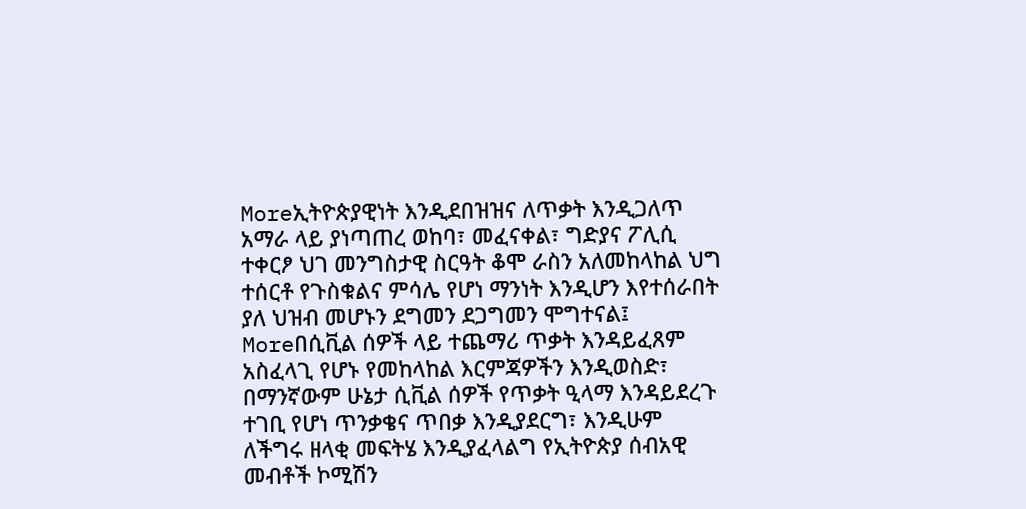Moreኢትዮጵያዊነት እንዲደበዝዝና ለጥቃት እንዲጋለጥ አማራ ላይ ያነጣጠረ ወከባ፣ መፈናቀል፣ ግድያና ፖሊሲ ተቀርፆ ህገ መንግስታዊ ስርዓት ቆሞ ራስን አለመከላከል ህግ ተሰርቶ የጉስቁልና ምሳሌ የሆነ ማንነት እንዲሆን እየተሰራበት ያለ ህዝብ መሆኑን ደግመን ደጋግመን ሞግተናል፤
Moreበሲቪል ሰዎች ላይ ተጨማሪ ጥቃት እንዳይፈጸም አስፈላጊ የሆኑ የመከላከል እርምጃዎችን እንዲወስድ፣ በማንኛውም ሁኔታ ሲቪል ሰዎች የጥቃት ዒላማ እንዳይደረጉ ተገቢ የሆነ ጥንቃቄና ጥበቃ እንዲያደርግ፣ እንዲሁም ለችግሩ ዘላቂ መፍትሄ እንዲያፈላልግ የኢትዮጵያ ሰብአዊ መብቶች ኮሚሽን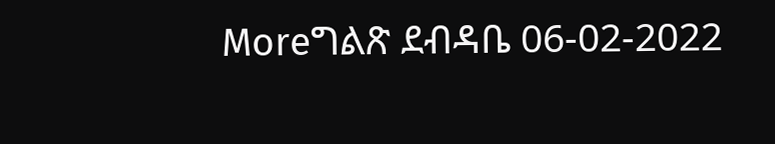Moreግልጽ ደብዳቤ 06-02-2022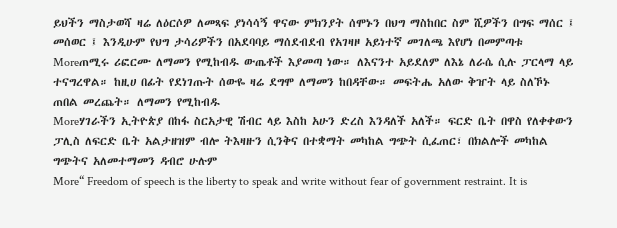ይህችን ማስታወሻ ዛሬ ለዕርሶዎ ለመጻፍ ያነሳሳኝ ዋናው ምክንያት ሰሞኑን በህግ ማስከበር ስም ሺዎችን በግፍ ማሰር ፤ መሰወር ፤ እንዲሁም የህግ ታሳሪዎችን በአደባባይ ማሰደብደብ የአገዛዞ አይነተኛ መገለጫ እየሆነ በመምጣቱ
Moreጠሚሩ ሪፎርሙ ለማመን የሚከብዱ ውጤቶች እያመጣ ነው። ለእናንተ አይደለም ለእኔ ለራሴ ሲሉ ፓርላማ ላይ ተናግረዋል። ከዚሀ በፊት የደነገጡት ሰውዬ ዛሬ ደግሞ ለማመን ከበዳቸው። መፍትሔ አለው ቅዠት ላይ ስለኾኑ ጠበል መረጨት። ለማመን የሚከብዱ
Moreሃገራችን ኢትዮጵያ በከፋ ስርአታዊ ሽብር ላይ እስከ አሁን ድረስ እንዳለች አለች። ፍርድ ቤት በዋስ የለቀቀውን ፓሊስ ለፍርድ ቤት አልታዘዝም ብሎ ትእዛዙን ሲንቅና በተቋማት መካከል ግጭት ሲፈጠር፣ በክልሎች መካከል ግጭትና አለመተማመን ዳብሮ ሁሉም
More“ Freedom of speech is the liberty to speak and write without fear of government restraint. It is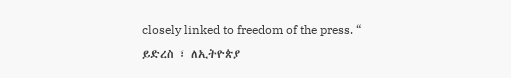closely linked to freedom of the press. “ ይድረስ ፣ ለኢትዮጵያ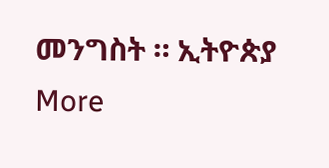መንግስት ። ኢትዮጵያ
More